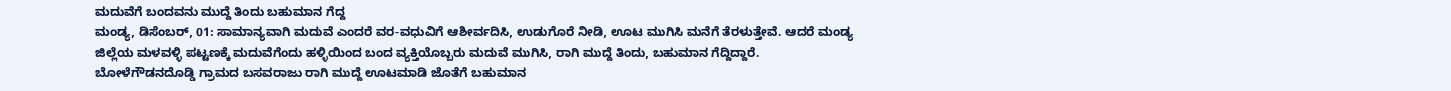ಮದುವೆಗೆ ಬಂದವನು ಮುದ್ದೆ ತಿಂದು ಬಹುಮಾನ ಗೆದ್ದ
ಮಂಡ್ಯ, ಡಿಸೆಂಬರ್, 01: ಸಾಮಾನ್ಯವಾಗಿ ಮದುವೆ ಎಂದರೆ ವರ-ವಧುವಿಗೆ ಆಶೀರ್ವದಿಸಿ, ಉಡುಗೊರೆ ನೀಡಿ, ಊಟ ಮುಗಿಸಿ ಮನೆಗೆ ತೆರಳುತ್ತೇವೆ. ಆದರೆ ಮಂಡ್ಯ ಜಿಲ್ಲೆಯ ಮಳವಳ್ಳಿ ಪಟ್ಟಣಕ್ಕೆ ಮದುವೆಗೆಂದು ಹಳ್ಳಿಯಿಂದ ಬಂದ ವ್ಯಕ್ತಿಯೊಬ್ಬರು ಮದುವೆ ಮುಗಿಸಿ, ರಾಗಿ ಮುದ್ದೆ ತಿಂದು, ಬಹುಮಾನ ಗೆದ್ದಿದ್ದಾರೆ.
ಬೋಳೆಗೌಡನದೊಡ್ಡಿ ಗ್ರಾಮದ ಬಸವರಾಜು ರಾಗಿ ಮುದ್ದೆ ಊಟಮಾಡಿ ಜೊತೆಗೆ ಬಹುಮಾನ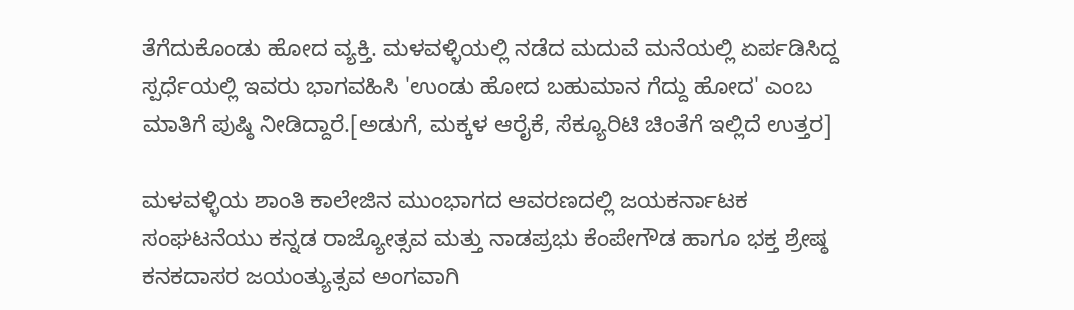ತೆಗೆದುಕೊಂಡು ಹೋದ ವ್ಯಕ್ತಿ. ಮಳವಳ್ಳಿಯಲ್ಲಿ ನಡೆದ ಮದುವೆ ಮನೆಯಲ್ಲಿ ಏರ್ಪಡಿಸಿದ್ದ ಸ್ಪರ್ಧೆಯಲ್ಲಿ ಇವರು ಭಾಗವಹಿಸಿ 'ಉಂಡು ಹೋದ ಬಹುಮಾನ ಗೆದ್ದು ಹೋದ' ಎಂಬ ಮಾತಿಗೆ ಪುಷ್ಠಿ ನೀಡಿದ್ದಾರೆ.[ಅಡುಗೆ, ಮಕ್ಕಳ ಆರೈಕೆ, ಸೆಕ್ಯೂರಿಟಿ ಚಿಂತೆಗೆ ಇಲ್ಲಿದೆ ಉತ್ತರ]

ಮಳವಳ್ಳಿಯ ಶಾಂತಿ ಕಾಲೇಜಿನ ಮುಂಭಾಗದ ಆವರಣದಲ್ಲಿ ಜಯಕರ್ನಾಟಕ ಸಂಘಟನೆಯು ಕನ್ನಡ ರಾಜ್ಯೋತ್ಸವ ಮತ್ತು ನಾಡಪ್ರಭು ಕೆಂಪೇಗೌಡ ಹಾಗೂ ಭಕ್ತ ಶ್ರೇಷ್ಠ ಕನಕದಾಸರ ಜಯಂತ್ಯುತ್ಸವ ಅಂಗವಾಗಿ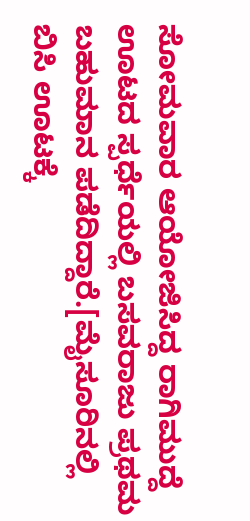ಸೋಮವಾರ ಆಯೋಜಿಸಿದ್ದ ರಾಗಿಮುದ್ದೆ ಊಟದ ಸ್ಪರ್ಧೆಯಲ್ಲಿ ಬಸವರಾಜು ಪ್ರಥಮ ಬಹುಮಾನ ಪಡೆದಿದ್ದಾರೆ.[ಮೈಸೂರಿನಲ್ಲಿ ಬಿಸಿ ಊಟಕ್ಕೆ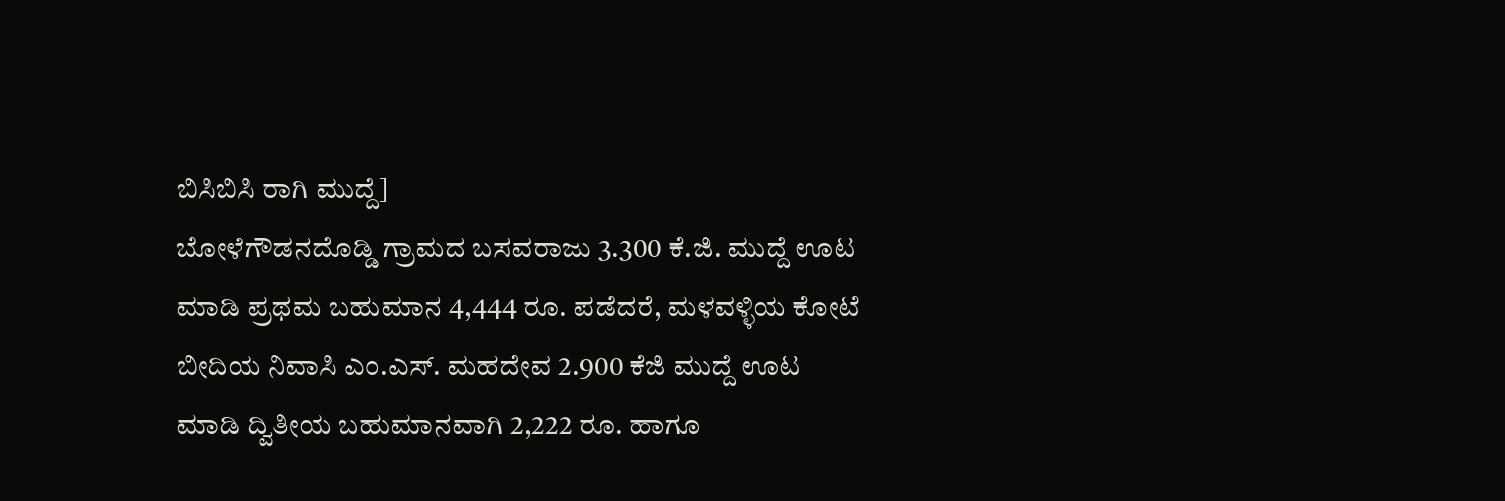ಬಿಸಿಬಿಸಿ ರಾಗಿ ಮುದ್ದೆ]
ಬೋಳೆಗೌಡನದೊಡ್ಡಿ ಗ್ರಾಮದ ಬಸವರಾಜು 3.300 ಕೆ.ಜಿ. ಮುದ್ದೆ ಊಟ ಮಾಡಿ ಪ್ರಥಮ ಬಹುಮಾನ 4,444 ರೂ. ಪಡೆದರೆ, ಮಳವಳ್ಳಿಯ ಕೋಟೆ ಬೀದಿಯ ನಿವಾಸಿ ಎಂ.ಎಸ್. ಮಹದೇವ 2.900 ಕೆಜಿ ಮುದ್ದೆ ಊಟ ಮಾಡಿ ದ್ವಿತೀಯ ಬಹುಮಾನವಾಗಿ 2,222 ರೂ. ಹಾಗೂ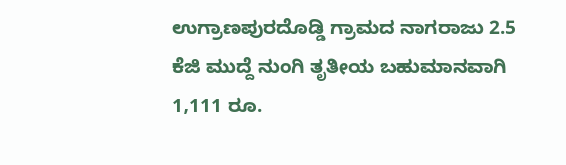ಉಗ್ರಾಣಪುರದೊಡ್ಡಿ ಗ್ರಾಮದ ನಾಗರಾಜು 2.5 ಕೆಜಿ ಮುದ್ದೆ ನುಂಗಿ ತೃತೀಯ ಬಹುಮಾನವಾಗಿ 1,111 ರೂ.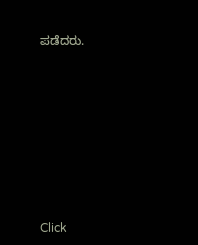ಪಡೆದರು.












Click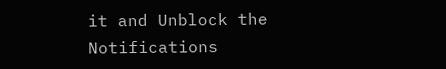it and Unblock the Notifications